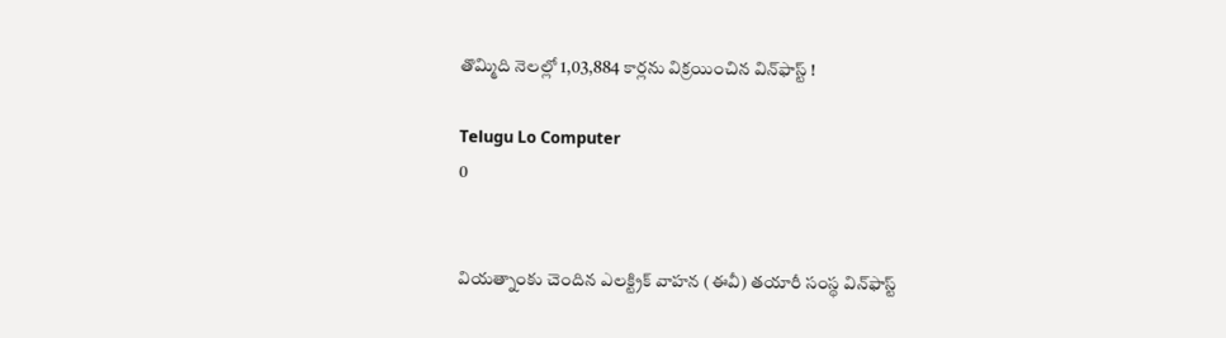తొమ్మిది నెలల్లో 1,03,884 కార్లను విక్రయించిన విన్‌ఫాస్ట్ !

Telugu Lo Computer
0


వియత్నాంకు చెందిన ఎలక్ట్రిక్ వాహన (ఈవీ) తయారీ సంస్థ విన్‌ఫాస్ట్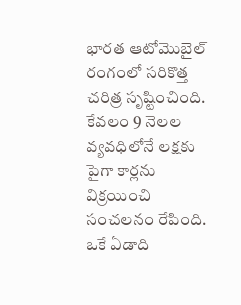భారత ఆటోమొబైల్ రంగంలో సరికొత్త చరిత్ర సృష్టించింది. కేవలం 9 నెలల వ్యవధిలోనే లక్షకు పైగా కార్లను విక్రయించి సంచలనం రేపింది. ఒకే ఏడాది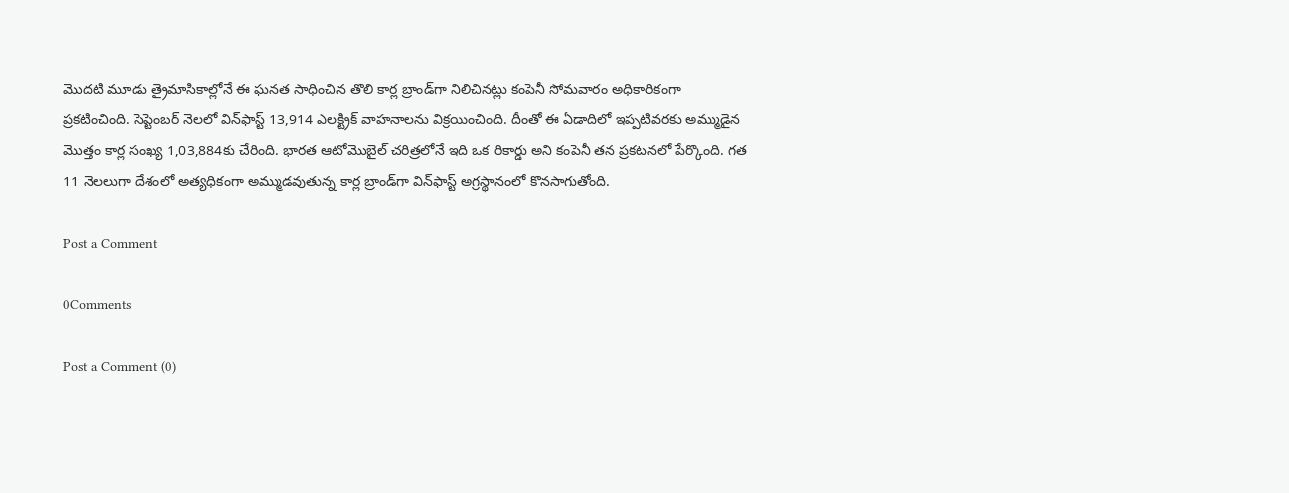మొదటి మూడు త్రైమాసికాల్లోనే ఈ ఘనత సాధించిన తొలి కార్ల బ్రాండ్‌గా నిలిచినట్లు కంపెనీ సోమవారం అధికారికంగా ప్రకటించింది. సెప్టెంబర్ నెలలో విన్‌ఫాస్ట్ 13,914 ఎలక్ట్రిక్ వాహనాలను విక్రయించింది. దీంతో ఈ ఏడాదిలో ఇప్పటివరకు అమ్ముడైన మొత్తం కార్ల సంఖ్య 1,03,884కు చేరింది. భారత ఆటోమొబైల్ చరిత్రలోనే ఇది ఒక రికార్డు అని కంపెనీ తన ప్రకటనలో పేర్కొంది. గత 11 నెలలుగా దేశంలో అత్యధికంగా అమ్ముడవుతున్న కార్ల బ్రాండ్‌గా విన్‌ఫాస్ట్ అగ్రస్థానంలో కొనసాగుతోంది.

Post a Comment

0Comments

Post a Comment (0)